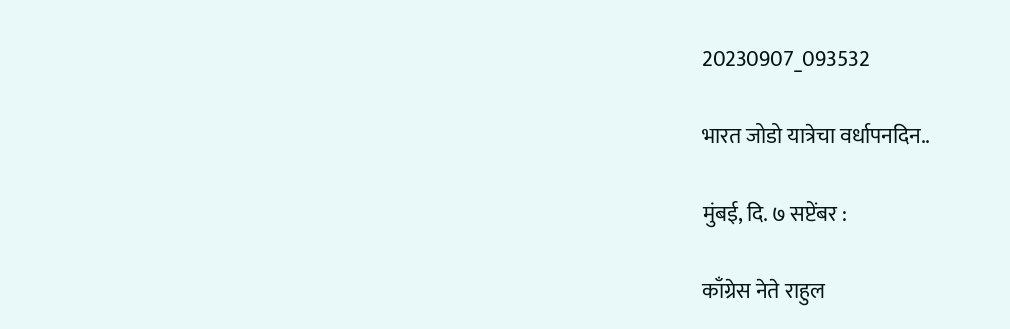20230907_093532

भारत जोडो यात्रेचा वर्धापनदिन..

मुंबई, दि. ७ सप्टेंबर :

काँग्रेस नेते राहुल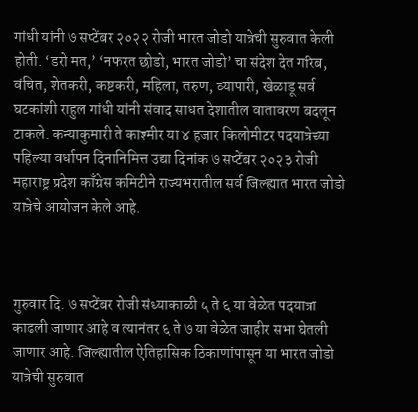गांधी यांनी ७ सप्टेंबर २०२२ रोजी भारत जोडो यात्रेची सुरुवात केली होती. ‘डरो मत,’ ‘नफरत छोडो, भारत जोडो’ चा संदेश देत गरिब, वंचित, शेतकरी, कष्टकरी, महिला, तरुण, व्यापारी, खेळाडू सर्व घटकांशी राहुल गांधी यांनी संवाद साधत देशातील वातावरण बदलून टाकले. कन्याकुमारी ते काश्मीर या ४ हजार किलोमीटर पदयात्रेच्या पहिल्या वर्धापन दिनानिमित्त उद्या दिनांक ७ सप्टेंबर २०२३ रोजी महाराष्ट्र प्रदेश काँग्रेस कमिटीने राज्यभरातील सर्व जिल्ह्यात भारत जोडो यात्रेचे आयोजन केले आहे.



गुरुवार दि. ७ सप्टेंबर रोजी संध्याकाळी ५ ते ६ या वेळेत पदयात्रा काढली जाणार आहे व त्यानंतर ६ ते ७ या वेळेत जाहीर सभा घेतली जाणार आहे. जिल्ह्यातील ऐतिहासिक ठिकाणांपासून या भारत जोडो यात्रेची सुरुवात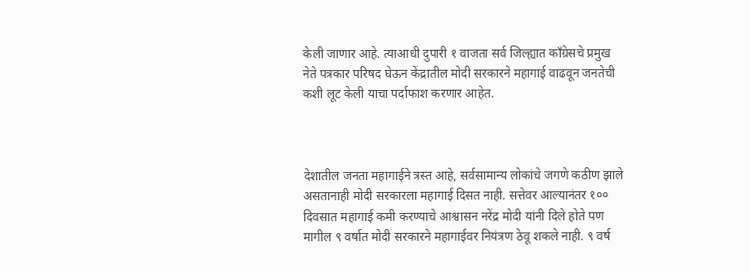केली जाणार आहे. त्याआधी दुपारी १ वाजता सर्व जिल्ह्यात काँग्रेसचे प्रमुख नेते पत्रकार परिषद घेऊन केंद्रातील मोदी सरकारने महागाई वाढवून जनतेची कशी लूट केली याचा पर्दाफाश करणार आहेत.



देशातील जनता महागाईने त्रस्त आहे, सर्वसामान्य लोकांचे जगणे कठीण झाले असतानाही मोदी सरकारला महागाई दिसत नाही. सत्तेवर आल्यानंतर १०० दिवसात महागाई कमी करण्याचे आश्वासन नरेंद्र मोदी यांनी दिले होते पण मागील ९ वर्षात मोदी सरकारने महागाईवर नियंत्रण ठेवू शकले नाही. ९ वर्ष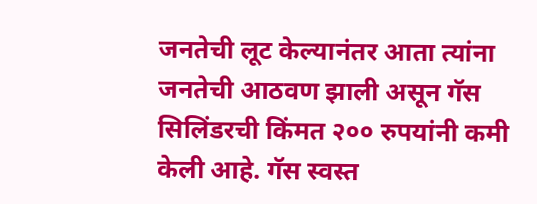जनतेची लूट केल्यानंतर आता त्यांना जनतेची आठवण झाली असून गॅस सिलिंडरची किंमत २०० रुपयांनी कमी केली आहे. गॅस स्वस्त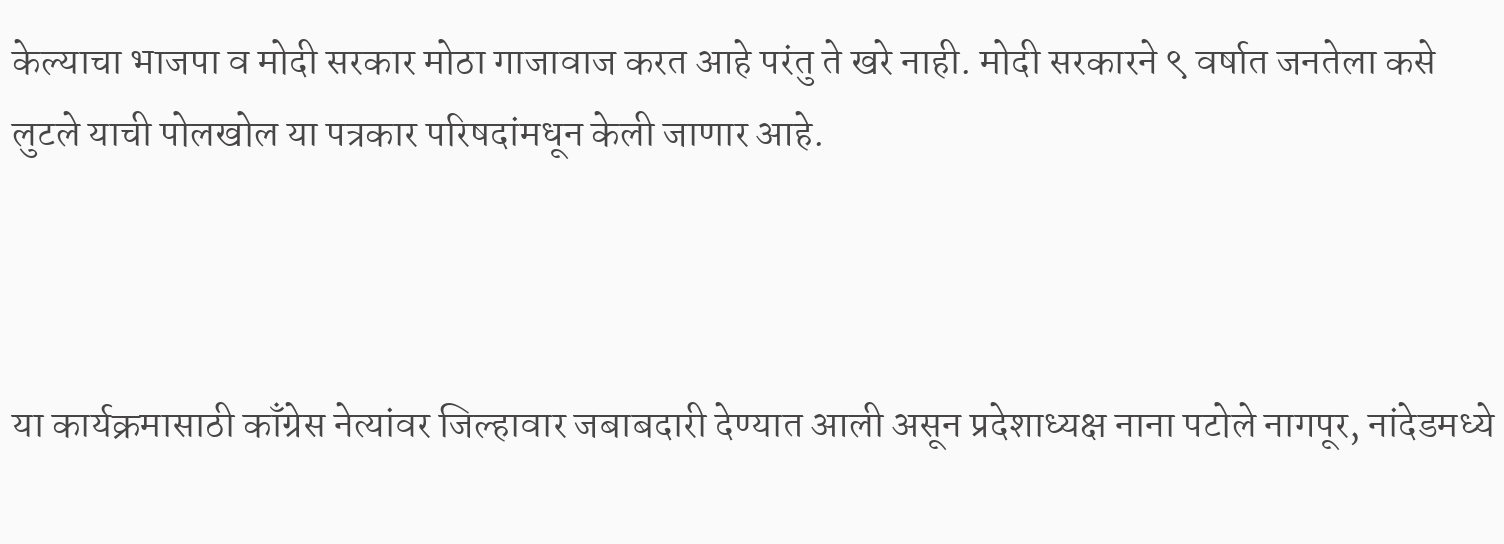केल्याचा भाजपा व मोदी सरकार मोठा गाजावाज करत आहे परंतु ते खरे नाही. मोदी सरकारने ९ वर्षात जनतेला कसे लुटले याची पोलखोल या पत्रकार परिषदांमधून केली जाणार आहे.



या कार्यक्रमासाठी काँग्रेस नेत्यांवर जिल्हावार जबाबदारी देण्यात आली असून प्रदेशाध्यक्ष नाना पटोले नागपूर, नांदेडमध्ये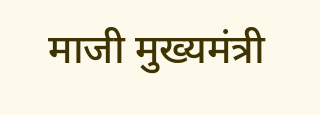माजी मुख्यमंत्री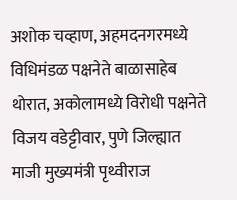अशोक चव्हाण, अहमदनगरमध्ये विधिमंडळ पक्षनेते बाळासाहेब थोरात, अकोलामध्ये विरोधी पक्षनेते विजय वडेट्टीवार, पुणे जिल्ह्यात माजी मुख्यमंत्री पृथ्वीराज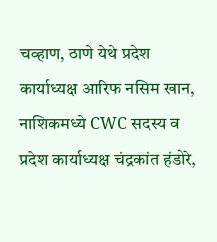चव्हाण, ठाणे येथे प्रदेश कार्याध्यक्ष आरिफ नसिम खान, नाशिकमध्ये CWC सदस्य व प्रदेश कार्याध्यक्ष चंद्रकांत हंडोरे,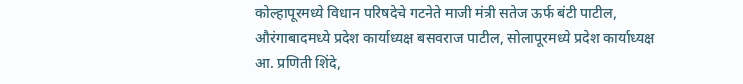कोल्हापूरमध्ये विधान परिषदेचे गटनेते माजी मंत्री सतेज ऊर्फ बंटी पाटील, औरंगाबादमध्ये प्रदेश कार्याध्यक्ष बसवराज पाटील, सोलापूरमध्ये प्रदेश कार्याध्यक्ष आ. प्रणिती शिंदे,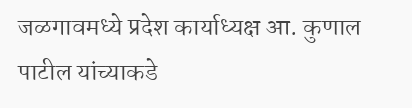जळगावमध्ये प्रदेश कार्याध्यक्ष आ. कुणाल पाटील यांच्याकडे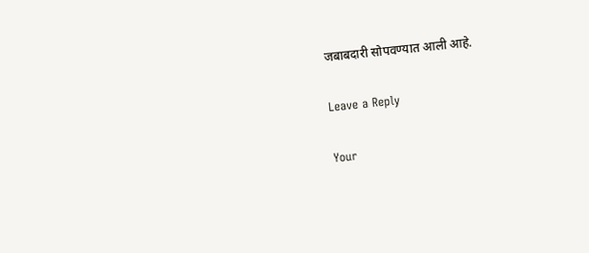जबाबदारी सोपवण्यात आली आहे.

Leave a Reply

Your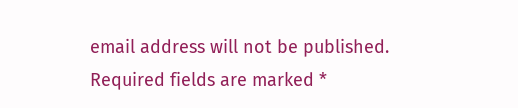email address will not be published. Required fields are marked *